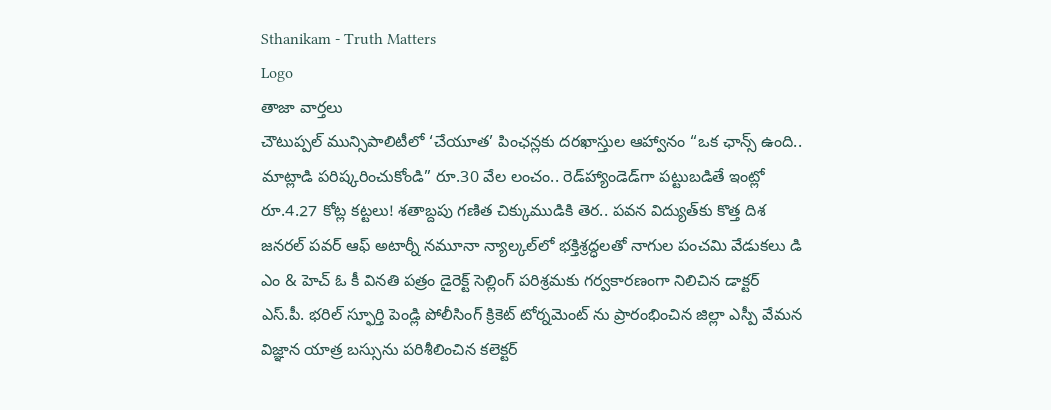Sthanikam - Truth Matters
Logo
తాజా వార్తలు
చౌటుప్పల్ మున్సిపాలిటీలో ‘చేయూత’ పింఛన్లకు దరఖాస్తుల ఆహ్వానం “ఒక ఛాన్స్‌ ఉంది.. మాట్లాడి పరిష్కరించుకోండి” రూ.30 వేల లంచం.. రెడ్‌హ్యాండెడ్‌గా పట్టుబడితే ఇంట్లో రూ.4.27 కోట్ల కట్టలు! శతాబ్దపు గణిత చిక్కుముడికి తెర.. పవన విద్యుత్‌కు కొత్త దిశ జనరల్ పవర్ ఆఫ్ అటార్నీ నమూనా న్యాల్కల్‌లో భక్తిశ్రద్ధలతో నాగుల పంచమి వేడుకలు డి ఎం & హెచ్ ఓ కీ వినతి పత్రం డైరెక్ట్ సెల్లింగ్ పరిశ్రమకు గర్వకారణంగా నిలిచిన డాక్టర్ ఎస్.పీ. భరిల్ స్ఫూర్తి పెండ్లి పోలీసింగ్ క్రికెట్ టోర్నమెంట్ ను ప్రారంభించిన జిల్లా ఎస్పీ వేమన విజ్ఞాన యాత్ర బస్సును పరిశీలించిన కలెక్టర్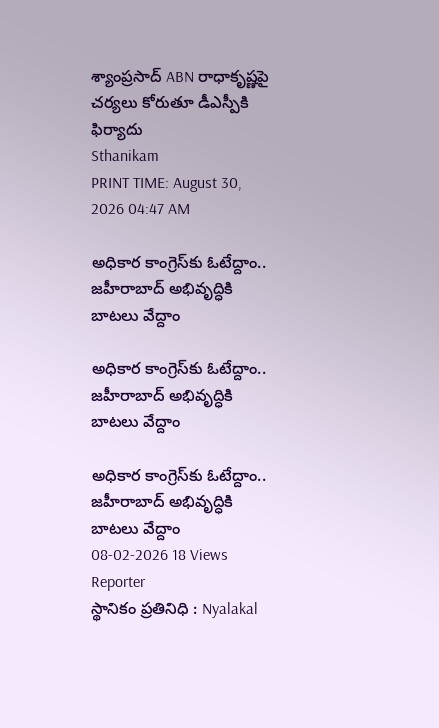శ్యాంప్రసాద్ ABN రాధాకృష్ణపై చర్యలు కోరుతూ డీఎస్పీకి ఫిర్యాదు
Sthanikam
PRINT TIME: August 30, 2026 04:47 AM

అధికార కాంగ్రెస్‌కు ఓటేద్దాం.. జహీరాబాద్ అభివృద్ధికి బాటలు వేద్దాం

అధికార కాంగ్రెస్‌కు ఓటేద్దాం.. జహీరాబాద్ అభివృద్ధికి బాటలు వేద్దాం

అధికార కాంగ్రెస్‌కు ఓటేద్దాం.. జహీరాబాద్ అభివృద్ధికి బాటలు వేద్దాం
08-02-2026 18 Views
Reporter
స్థానికం ప్రతినిధి : Nyalakal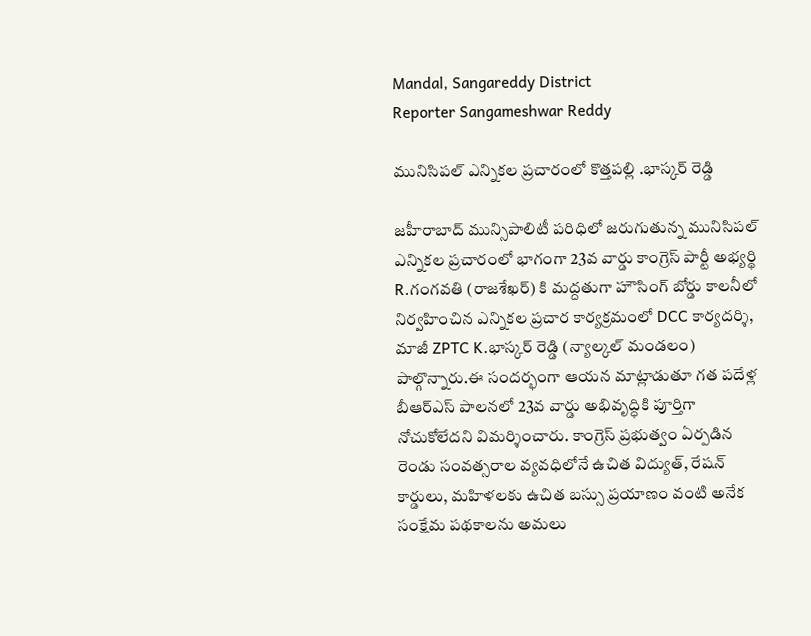Mandal, Sangareddy District
Reporter Sangameshwar Reddy

మునిసిపల్ ఎన్నికల ప్రచారంలో కొత్తపల్లి .భాస్కర్ రెడ్డి

జహీరాబాద్ మున్సిపాలిటీ పరిధిలో జరుగుతున్న మునిసిపల్ ఎన్నికల ప్రచారంలో భాగంగా 23వ వార్డు కాంగ్రెస్ పార్టీ అభ్యర్థి R.గంగవతి (రాజశేఖర్) కి మద్దతుగా హౌసింగ్ బోర్డు కాలనీలో నిర్వహించిన ఎన్నికల ప్రచార కార్యక్రమంలో DCC కార్యదర్శి, మాజీ ZPTC K.భాస్కర్ రెడ్డి (న్యాల్కల్ మండలం) పాల్గొన్నారు.ఈ సందర్భంగా ఆయన మాట్లాడుతూ గత పదేళ్ల బీఆర్‌ఎస్ పాలనలో 23వ వార్డు అభివృద్ధికి పూర్తిగా నోచుకోలేదని విమర్శించారు. కాంగ్రెస్ ప్రభుత్వం ఏర్పడిన రెండు సంవత్సరాల వ్యవధిలోనే ఉచిత విద్యుత్, రేషన్ కార్డులు, మహిళలకు ఉచిత బస్సు ప్రయాణం వంటి అనేక సంక్షేమ పథకాలను అమలు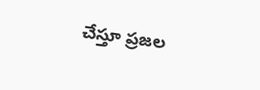చేస్తూ ప్రజల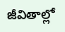జీవితాల్లో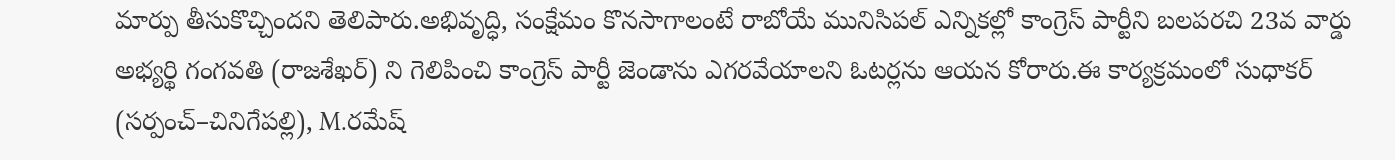మార్పు తీసుకొచ్చిందని తెలిపారు.అభివృద్ధి, సంక్షేమం కొనసాగాలంటే రాబోయే మునిసిపల్ ఎన్నికల్లో కాంగ్రెస్ పార్టీని బలపరచి 23వ వార్డు అభ్యర్థి గంగవతి (రాజశేఖర్) ని గెలిపించి కాంగ్రెస్ పార్టీ జెండాను ఎగరవేయాలని ఓటర్లను ఆయన కోరారు.ఈ కార్యక్రమంలో సుధాకర్ (సర్పంచ్–చినిగేపల్లి), M.రమేష్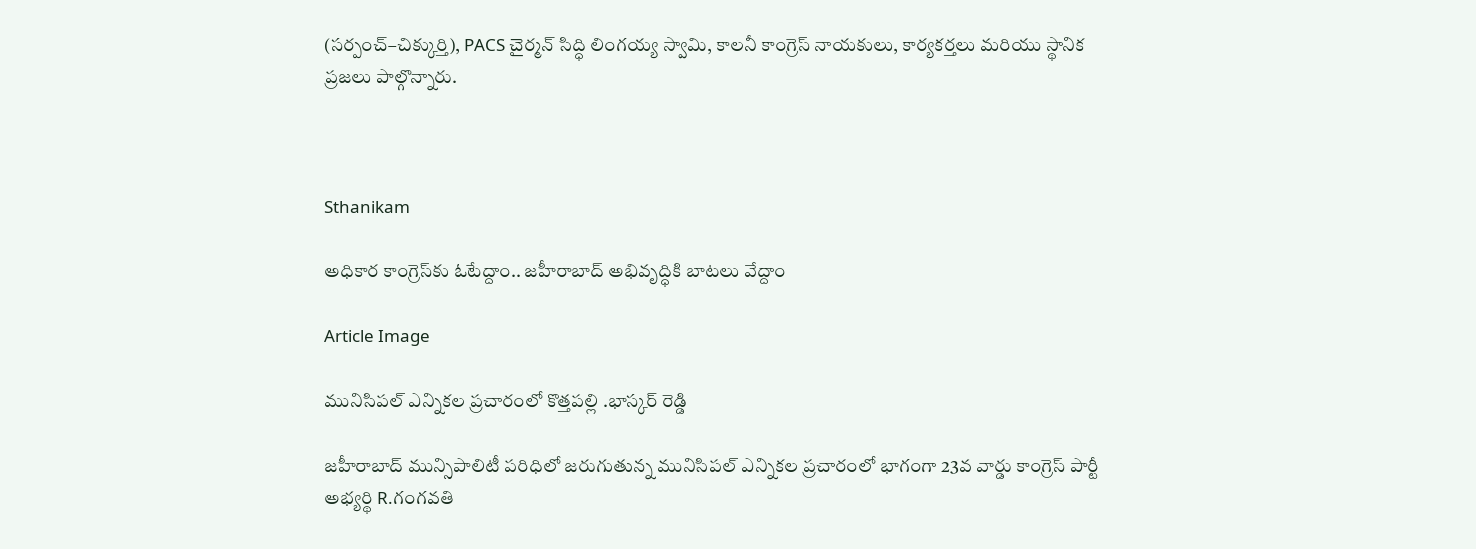(సర్పంచ్–చిక్కుర్తి), PACS చైర్మన్ సిద్ధి లింగయ్య స్వామి, కాలనీ కాంగ్రెస్ నాయకులు, కార్యకర్తలు మరియు స్థానిక ప్రజలు పాల్గొన్నారు.



Sthanikam

అధికార కాంగ్రెస్‌కు ఓటేద్దాం.. జహీరాబాద్ అభివృద్ధికి బాటలు వేద్దాం

Article Image

మునిసిపల్ ఎన్నికల ప్రచారంలో కొత్తపల్లి .భాస్కర్ రెడ్డి

జహీరాబాద్ మున్సిపాలిటీ పరిధిలో జరుగుతున్న మునిసిపల్ ఎన్నికల ప్రచారంలో భాగంగా 23వ వార్డు కాంగ్రెస్ పార్టీ అభ్యర్థి R.గంగవతి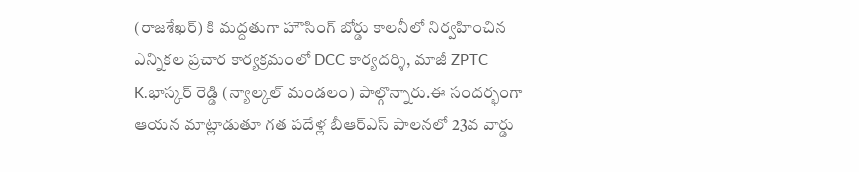(రాజశేఖర్) కి మద్దతుగా హౌసింగ్ బోర్డు కాలనీలో నిర్వహించిన ఎన్నికల ప్రచార కార్యక్రమంలో DCC కార్యదర్శి, మాజీ ZPTC K.భాస్కర్ రెడ్డి (న్యాల్కల్ మండలం) పాల్గొన్నారు.ఈ సందర్భంగా ఆయన మాట్లాడుతూ గత పదేళ్ల బీఆర్‌ఎస్ పాలనలో 23వ వార్డు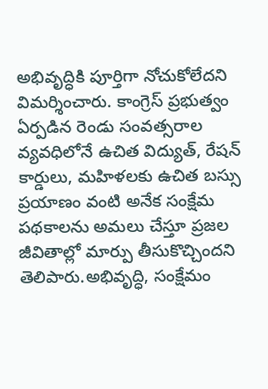అభివృద్ధికి పూర్తిగా నోచుకోలేదని విమర్శించారు. కాంగ్రెస్ ప్రభుత్వం ఏర్పడిన రెండు సంవత్సరాల వ్యవధిలోనే ఉచిత విద్యుత్, రేషన్ కార్డులు, మహిళలకు ఉచిత బస్సు ప్రయాణం వంటి అనేక సంక్షేమ పథకాలను అమలు చేస్తూ ప్రజల జీవితాల్లో మార్పు తీసుకొచ్చిందని తెలిపారు.అభివృద్ధి, సంక్షేమం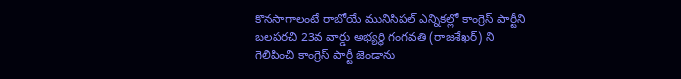కొనసాగాలంటే రాబోయే మునిసిపల్ ఎన్నికల్లో కాంగ్రెస్ పార్టీని బలపరచి 23వ వార్డు అభ్యర్థి గంగవతి (రాజశేఖర్) ని గెలిపించి కాంగ్రెస్ పార్టీ జెండాను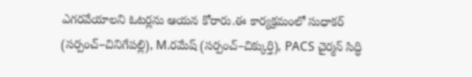ఎగరవేయాలని ఓటర్లను ఆయన కోరారు.ఈ కార్యక్రమంలో సుధాకర్ (సర్పంచ్–చినిగేపల్లి), M.రమేష్ (సర్పంచ్–చిక్కుర్తి), PACS చైర్మన్ సిద్ధి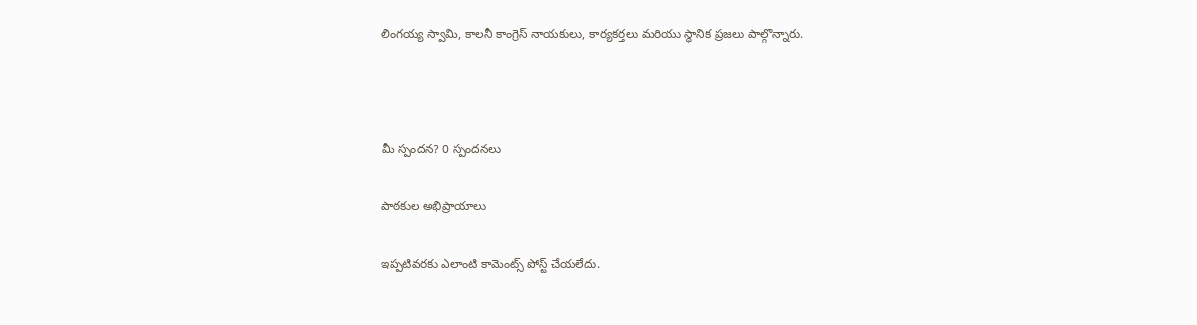లింగయ్య స్వామి, కాలనీ కాంగ్రెస్ నాయకులు, కార్యకర్తలు మరియు స్థానిక ప్రజలు పాల్గొన్నారు.



మీ స్పందన? 0 స్పందనలు

పాఠకుల అభిప్రాయాలు

ఇప్పటివరకు ఎలాంటి కామెంట్స్ పోస్ట్ చేయలేదు.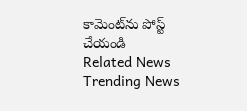కామెంట్‌ను పోస్ట్ చేయండి
Related News
Trending News